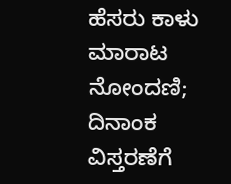ಹೆಸರು ಕಾಳು ಮಾರಾಟ ನೋಂದಣಿ; ದಿನಾಂಕ ವಿಸ್ತರಣೆಗೆ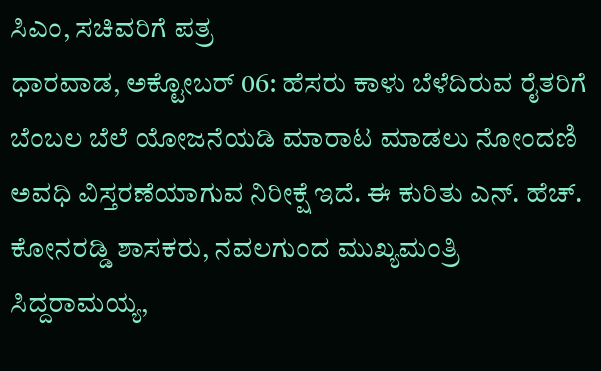ಸಿಎಂ, ಸಚಿವರಿಗೆ ಪತ್ರ
ಧಾರವಾಡ, ಅಕ್ಟೋಬರ್ 06: ಹೆಸರು ಕಾಳು ಬೆಳೆದಿರುವ ರೈತರಿಗೆ ಬೆಂಬಲ ಬೆಲೆ ಯೋಜನೆಯಡಿ ಮಾರಾಟ ಮಾಡಲು ನೋಂದಣಿ ಅವಧಿ ವಿಸ್ತರಣೆಯಾಗುವ ನಿರೀಕ್ಷೆ ಇದೆ. ಈ ಕುರಿತು ಎನ್. ಹೆಚ್. ಕೋನರಡ್ಡಿ ಶಾಸಕರು, ನವಲಗುಂದ ಮುಖ್ಯಮಂತ್ರಿ ಸಿದ್ದರಾಮಯ್ಯ,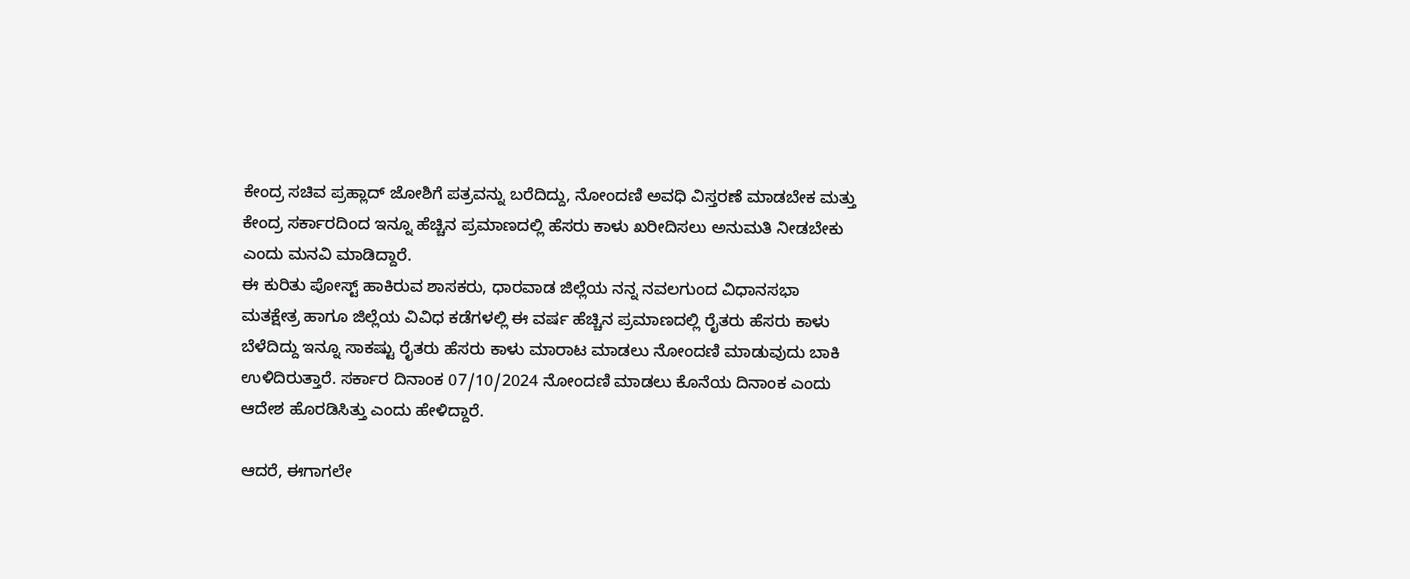ಕೇಂದ್ರ ಸಚಿವ ಪ್ರಹ್ಲಾದ್ ಜೋಶಿಗೆ ಪತ್ರವನ್ನು ಬರೆದಿದ್ದು, ನೋಂದಣಿ ಅವಧಿ ವಿಸ್ತರಣೆ ಮಾಡಬೇಕ ಮತ್ತು ಕೇಂದ್ರ ಸರ್ಕಾರದಿಂದ ಇನ್ನೂ ಹೆಚ್ಚಿನ ಪ್ರಮಾಣದಲ್ಲಿ ಹೆಸರು ಕಾಳು ಖರೀದಿಸಲು ಅನುಮತಿ ನೀಡಬೇಕು ಎಂದು ಮನವಿ ಮಾಡಿದ್ದಾರೆ.
ಈ ಕುರಿತು ಪೋಸ್ಟ್ ಹಾಕಿರುವ ಶಾಸಕರು, ಧಾರವಾಡ ಜಿಲ್ಲೆಯ ನನ್ನ ನವಲಗುಂದ ವಿಧಾನಸಭಾ ಮತಕ್ಷೇತ್ರ ಹಾಗೂ ಜಿಲ್ಲೆಯ ವಿವಿಧ ಕಡೆಗಳಲ್ಲಿ ಈ ವರ್ಷ ಹೆಚ್ಚಿನ ಪ್ರಮಾಣದಲ್ಲಿ ರೈತರು ಹೆಸರು ಕಾಳು ಬೆಳೆದಿದ್ದು ಇನ್ನೂ ಸಾಕಷ್ಟು ರೈತರು ಹೆಸರು ಕಾಳು ಮಾರಾಟ ಮಾಡಲು ನೋಂದಣಿ ಮಾಡುವುದು ಬಾಕಿ ಉಳಿದಿರುತ್ತಾರೆ. ಸರ್ಕಾರ ದಿನಾಂಕ 07/10/2024 ನೋಂದಣಿ ಮಾಡಲು ಕೊನೆಯ ದಿನಾಂಕ ಎಂದು ಆದೇಶ ಹೊರಡಿಸಿತ್ತು ಎಂದು ಹೇಳಿದ್ದಾರೆ.

ಆದರೆ, ಈಗಾಗಲೇ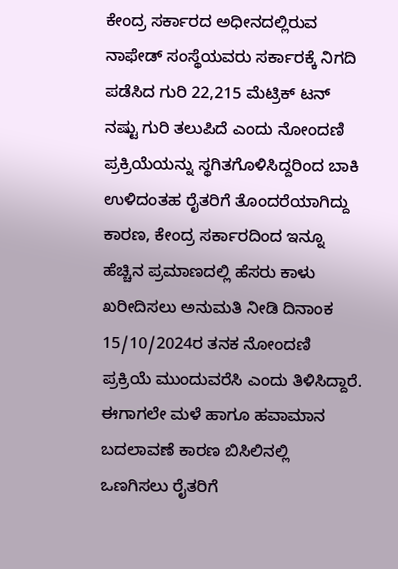ಕೇಂದ್ರ ಸರ್ಕಾರದ ಅಧೀನದಲ್ಲಿರುವ ನಾಫೇಡ್ ಸಂಸ್ಥೆಯವರು ಸರ್ಕಾರಕ್ಕೆ ನಿಗದಿ ಪಡೆಸಿದ ಗುರಿ 22,215 ಮೆಟ್ರಿಕ್ ಟನ್ ನಷ್ಟು ಗುರಿ ತಲುಪಿದೆ ಎಂದು ನೋಂದಣಿ ಪ್ರಕ್ರಿಯೆಯನ್ನು ಸ್ಥಗಿತಗೊಳಿಸಿದ್ದರಿಂದ ಬಾಕಿ ಉಳಿದಂತಹ ರೈತರಿಗೆ ತೊಂದರೆಯಾಗಿದ್ದು ಕಾರಣ, ಕೇಂದ್ರ ಸರ್ಕಾರದಿಂದ ಇನ್ನೂ ಹೆಚ್ಚಿನ ಪ್ರಮಾಣದಲ್ಲಿ ಹೆಸರು ಕಾಳು ಖರೀದಿಸಲು ಅನುಮತಿ ನೀಡಿ ದಿನಾಂಕ 15/10/2024ರ ತನಕ ನೋಂದಣಿ ಪ್ರಕ್ರಿಯೆ ಮುಂದುವರೆಸಿ ಎಂದು ತಿಳಿಸಿದ್ದಾರೆ.
ಈಗಾಗಲೇ ಮಳೆ ಹಾಗೂ ಹವಾಮಾನ ಬದಲಾವಣೆ ಕಾರಣ ಬಿಸಿಲಿನಲ್ಲಿ ಒಣಗಿಸಲು ರೈತರಿಗೆ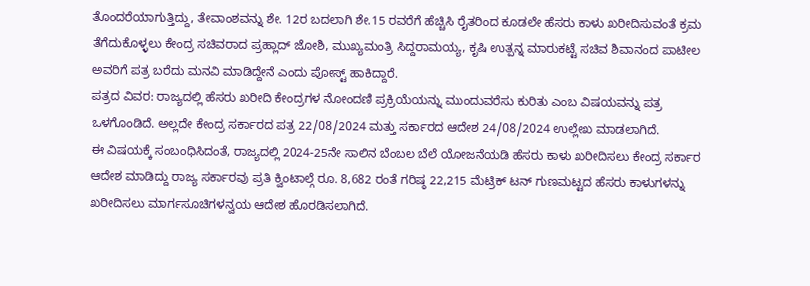ತೊಂದರೆಯಾಗುತ್ತಿದ್ದು, ತೇವಾಂಶವನ್ನು ಶೇ. 12ರ ಬದಲಾಗಿ ಶೇ.15 ರವರೆಗೆ ಹೆಚ್ಚಿಸಿ ರೈತರಿಂದ ಕೂಡಲೇ ಹೆಸರು ಕಾಳು ಖರೀದಿಸುವಂತೆ ಕ್ರಮ ತೆಗೆದುಕೊಳ್ಳಲು ಕೇಂದ್ರ ಸಚಿವರಾದ ಪ್ರಹ್ಲಾದ್ ಜೋಶಿ, ಮುಖ್ಯಮಂತ್ರಿ ಸಿದ್ದರಾಮಯ್ಯ, ಕೃಷಿ ಉತ್ಪನ್ನ ಮಾರುಕಟ್ಟೆ ಸಚಿವ ಶಿವಾನಂದ ಪಾಟೀಲ ಅವರಿಗೆ ಪತ್ರ ಬರೆದು ಮನವಿ ಮಾಡಿದ್ದೇನೆ ಎಂದು ಪೋಸ್ಟ್ ಹಾಕಿದ್ದಾರೆ.
ಪತ್ರದ ವಿವರ: ರಾಜ್ಯದಲ್ಲಿ ಹೆಸರು ಖರೀದಿ ಕೇಂದ್ರಗಳ ನೋಂದಣಿ ಪ್ರಕ್ರಿಯೆಯನ್ನು ಮುಂದುವರೆಸು ಕುರಿತು ಎಂಬ ವಿಷಯವನ್ನು ಪತ್ರ ಒಳಗೊಂಡಿದೆ. ಅಲ್ಲದೇ ಕೇಂದ್ರ ಸರ್ಕಾರದ ಪತ್ರ 22/08/2024 ಮತ್ತು ಸರ್ಕಾರದ ಆದೇಶ 24/08/2024 ಉಲ್ಲೇಖ ಮಾಡಲಾಗಿದೆ.
ಈ ವಿಷಯಕ್ಕೆ ಸಂಬಂಧಿಸಿದಂತೆ, ರಾಜ್ಯದಲ್ಲಿ 2024-25ನೇ ಸಾಲಿನ ಬೆಂಬಲ ಬೆಲೆ ಯೋಜನೆಯಡಿ ಹೆಸರು ಕಾಳು ಖರೀದಿಸಲು ಕೇಂದ್ರ ಸರ್ಕಾರ ಆದೇಶ ಮಾಡಿದ್ದು ರಾಜ್ಯ ಸರ್ಕಾರವು ಪ್ರತಿ ಕ್ವಿಂಟಾಲ್ಗೆ ರೂ. 8,682 ರಂತೆ ಗರಿಷ್ಠ 22,215 ಮೆಟ್ರಿಕ್ ಟನ್ ಗುಣಮಟ್ಟದ ಹೆಸರು ಕಾಳುಗಳನ್ನು ಖರೀದಿಸಲು ಮಾರ್ಗಸೂಚಿಗಳನ್ವಯ ಆದೇಶ ಹೊರಡಿಸಲಾಗಿದೆ.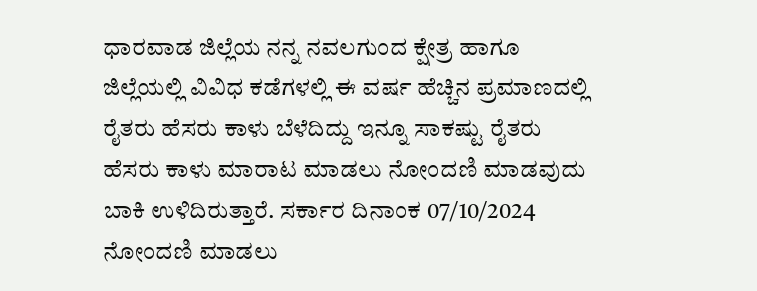ಧಾರವಾಡ ಜಿಲ್ಲೆಯ ನನ್ನ ನವಲಗುಂದ ಕ್ಷೇತ್ರ ಹಾಗೂ ಜಿಲ್ಲೆಯಲ್ಲಿ ವಿವಿಧ ಕಡೆಗಳಲ್ಲಿ ಈ ವರ್ಷ ಹೆಚ್ಚಿನ ಪ್ರಮಾಣದಲ್ಲಿ ರೈತರು ಹೆಸರು ಕಾಳು ಬೆಳೆದಿದ್ದು ಇನ್ನೂ ಸಾಕಷ್ಟು ರೈತರು ಹೆಸರು ಕಾಳು ಮಾರಾಟ ಮಾಡಲು ನೋಂದಣಿ ಮಾಡವುದು ಬಾಕಿ ಉಳಿದಿರುತ್ತಾರೆ. ಸರ್ಕಾರ ದಿನಾಂಕ 07/10/2024 ನೋಂದಣಿ ಮಾಡಲು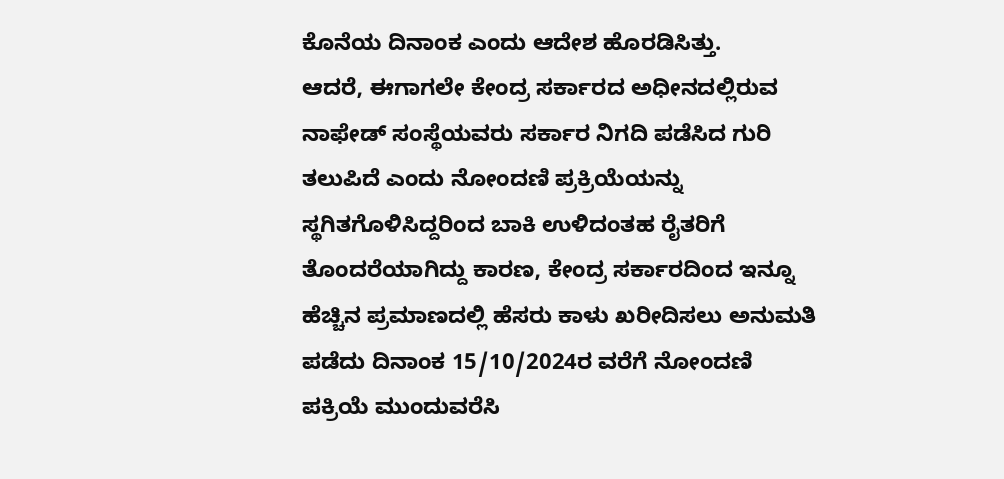ಕೊನೆಯ ದಿನಾಂಕ ಎಂದು ಆದೇಶ ಹೊರಡಿಸಿತ್ತು.
ಆದರೆ, ಈಗಾಗಲೇ ಕೇಂದ್ರ ಸರ್ಕಾರದ ಅಧೀನದಲ್ಲಿರುವ ನಾಫೇಡ್ ಸಂಸ್ಥೆಯವರು ಸರ್ಕಾರ ನಿಗದಿ ಪಡೆಸಿದ ಗುರಿ ತಲುಪಿದೆ ಎಂದು ನೋಂದಣಿ ಪ್ರಕ್ರಿಯೆಯನ್ನು ಸ್ಥಗಿತಗೊಳಿಸಿದ್ದರಿಂದ ಬಾಕಿ ಉಳಿದಂತಹ ರೈತರಿಗೆ ತೊಂದರೆಯಾಗಿದ್ದು ಕಾರಣ, ಕೇಂದ್ರ ಸರ್ಕಾರದಿಂದ ಇನ್ನೂ ಹೆಚ್ಚಿನ ಪ್ರಮಾಣದಲ್ಲಿ ಹೆಸರು ಕಾಳು ಖರೀದಿಸಲು ಅನುಮತಿ ಪಡೆದು ದಿನಾಂಕ 15/10/2024ರ ವರೆಗೆ ನೋಂದಣಿ ಪಕ್ರಿಯೆ ಮುಂದುವರೆಸಿ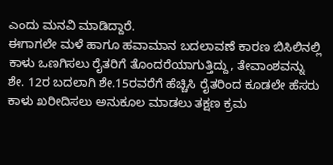ಎಂದು ಮನವಿ ಮಾಡಿದ್ದಾರೆ.
ಈಗಾಗಲೇ ಮಳೆ ಹಾಗೂ ಹವಾಮಾನ ಬದಲಾವಣೆ ಕಾರಣ ಬಿಸಿಲಿನಲ್ಲಿ ಕಾಳು ಒಣಗಿಸಲು ರೈತರಿಗೆ ತೊಂದರೆಯಾಗುತ್ತಿದ್ದು, ತೇವಾಂಶವನ್ನು ಶೇ. 12ರ ಬದಲಾಗಿ ಶೇ.15ರವರೆಗೆ ಹೆಚ್ಚಿಸಿ ರೈತರಿಂದ ಕೂಡಲೇ ಹೆಸರು ಕಾಳು ಖರೀದಿಸಲು ಅನುಕೂಲ ಮಾಡಲು ತಕ್ಷಣ ಕ್ರಮ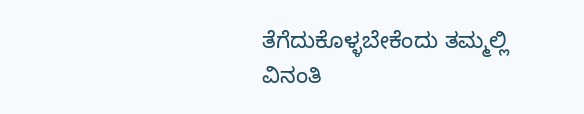ತೆಗೆದುಕೊಳ್ಳಬೇಕೆಂದು ತಮ್ಮಲ್ಲಿ ವಿನಂತಿ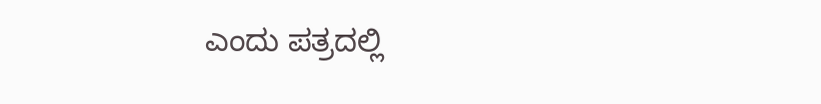ಎಂದು ಪತ್ರದಲ್ಲಿ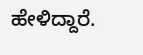ಹೇಳಿದ್ದಾರೆ.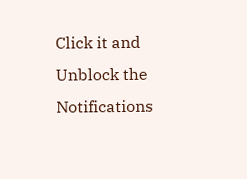Click it and Unblock the Notifications